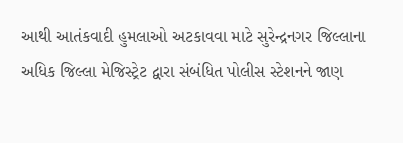આથી આતંકવાદી હુમલાઓ અટકાવવા માટે સુરેન્દ્રનગર જિલ્લાના અધિક જિલ્લા મેજિસ્ટ્રેટ દ્વારા સંબંધિત પોલીસ સ્ટેશનને જાણ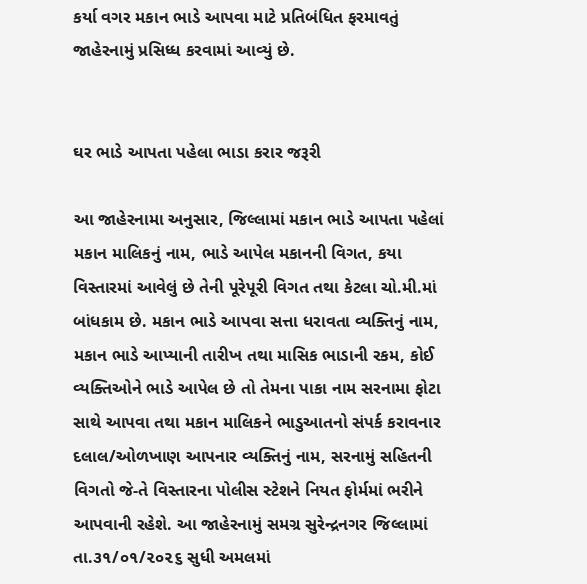કર્યા વગર મકાન ભાડે આપવા માટે પ્રતિબંધિત ફરમાવતું જાહેરનામું પ્રસિધ્ધ કરવામાં આવ્યું છે.


ઘર ભાડે આપતા પહેલા ભાડા કરાર જરૂરી

આ જાહેરનામા અનુસાર, જિલ્લામાં મકાન ભાડે આપતા પહેલાં મકાન માલિકનું નામ, ભાડે આપેલ મકાનની વિગત, કયા વિસ્તારમાં આવેલું છે તેની પૂરેપૂરી વિગત તથા કેટલા ચો.મી.માં બાંધકામ છે. મકાન ભાડે આપવા સત્તા ધરાવતા વ્યક્તિનું નામ, મકાન ભાડે આપ્યાની તારીખ તથા માસિક ભાડાની રકમ, કોઈ વ્યક્તિઓને ભાડે આપેલ છે તો તેમના પાકા નામ સરનામા ફોટા સાથે આપવા તથા મકાન માલિકને ભાડુઆતનો સંપર્ક કરાવનાર દલાલ/ઓળખાણ આપનાર વ્યક્તિનું નામ, સરનામું સહિતની વિગતો જે-તે વિસ્તારના પોલીસ સ્ટેશને નિયત ફોર્મમાં ભરીને આપવાની રહેશે. આ જાહેરનામું સમગ્ર સુરેન્દ્રનગર જિલ્લામાં તા.૩૧/૦૧/૨૦૨૬ સુધી અમલમાં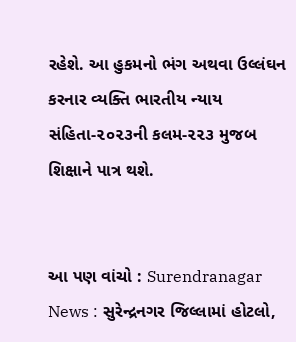રહેશે. આ હુકમનો ભંગ અથવા ઉલ્લંઘન કરનાર વ્યક્તિ ભારતીય ન્યાય સંહિતા-૨૦૨૩ની કલમ-૨૨૩ મુજબ શિક્ષાને પાત્ર થશે.


આ પણ વાંચો : Surendranagar News : સુરેન્દ્રનગર જિલ્લામાં હોટલો,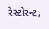રેસ્ટોરન્ટ,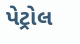પેટ્રોલ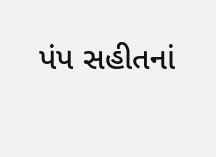પંપ સહીતનાં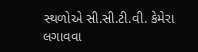સ્થળોએ સી.સી.ટી.વી. કેમેરા લગાવવા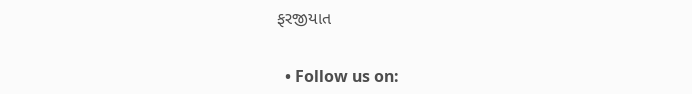ફરજીયાત


  • Follow us on: